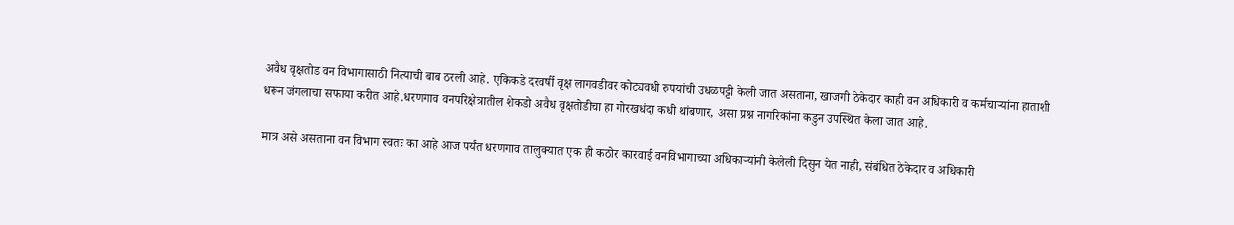अवैध वृक्षतोड वन विभागासाठी नित्याची बाब ठरली आहे. एकिकडे दरवर्षी वृक्ष लागवडीवर कोट्यवधी रुपयांची उधळपट्टी केली जात असताना, खाजगी ठेकेदार काही वन अधिकारी व कर्मचाऱ्यांना हाताशी धरून जंगलाचा सफाया करीत आहे.धरणगाव वनपरिक्षेत्रातील शेकडो अवैध वृक्षतोडीचा हा गोरखधंदा कधी थांबणार, असा प्रश्न नागरिकांना कडुन उपस्थित केला जात आहे.

मात्र असे असताना वन विभाग स्वतः का आहे आज पर्यंत धरणगाव तालुक्यात एक ही कठोर कारवाई वनविभागाच्या अधिकाऱ्यांनी केलेली दिसुन येत नाही, संबंधित ठेकेदार व अधिकारी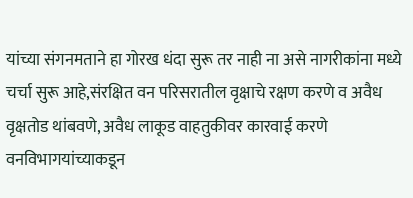यांच्या संगनमताने हा गोरख धंदा सुरू तर नाही ना असे नागरीकांना मध्ये चर्चा सुरू आहे,संरक्षित वन परिसरातील वृक्षाचे रक्षण करणे व अवैध वृक्षतोड थांबवणे, अवैध लाकूड वाहतुकीवर कारवाई करणे वनविभागयांच्याकडून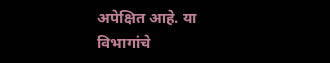अपेक्षित आहे. या विभागांचे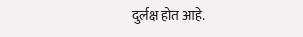दुर्लक्ष होत आहे.